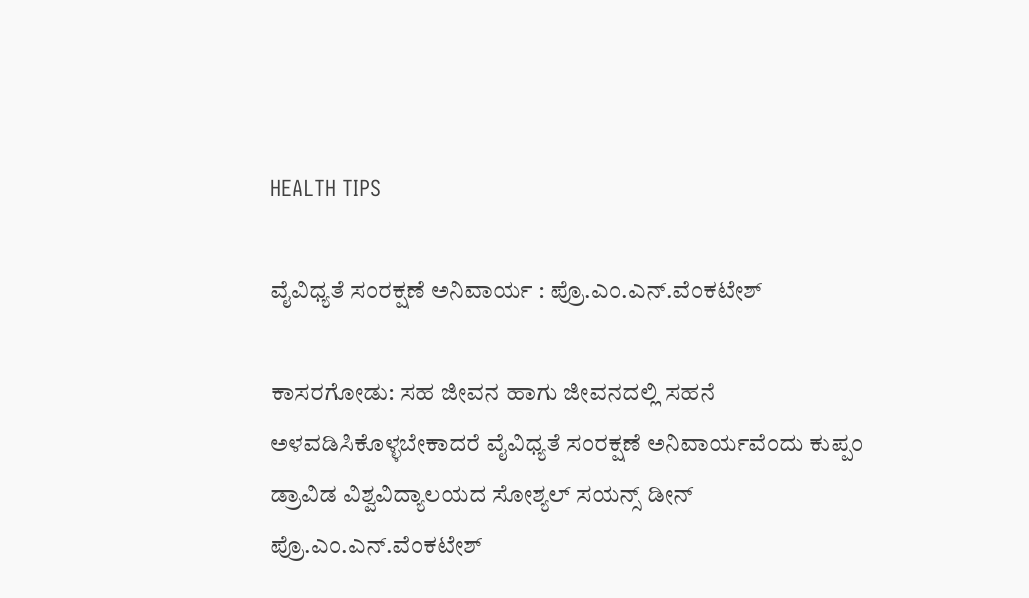HEALTH TIPS

ವೈವಿಧ್ಯತೆ ಸಂರಕ್ಷಣೆ ಅನಿವಾರ್ಯ : ಪ್ರೊ.ಎಂ.ಎನ್.ವೆಂಕಟೇಶ್

ಕಾಸರಗೋಡು: ಸಹ ಜೀವನ ಹಾಗು ಜೀವನದಲ್ಲಿ ಸಹನೆ ಅಳವಡಿಸಿಕೊಳ್ಳಬೇಕಾದರೆ ವೈವಿಧ್ಯತೆ ಸಂರಕ್ಷಣೆ ಅನಿವಾರ್ಯವೆಂದು ಕುಪ್ಪಂ ಡ್ರಾವಿಡ ವಿಶ್ವವಿದ್ಯಾಲಯದ ಸೋಶ್ಯಲ್ ಸಯನ್ಸ್ ಡೀನ್ ಪ್ರೊ.ಎಂ.ಎನ್.ವೆಂಕಟೇಶ್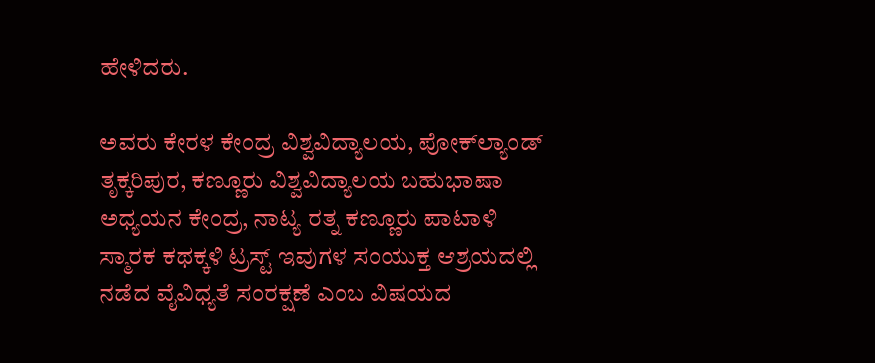ಹೇಳಿದರು.

ಅವರು ಕೇರಳ ಕೇಂದ್ರ ವಿಶ್ವವಿದ್ಯಾಲಯ, ಪೋಕ್‍ಲ್ಯಾಂಡ್ ತೃಕ್ಕರಿಪುರ, ಕಣ್ಣೂರು ವಿಶ್ವವಿದ್ಯಾಲಯ ಬಹುಭಾಷಾ ಅಧ್ಯಯನ ಕೇಂದ್ರ, ನಾಟ್ಯ ರತ್ನ ಕಣ್ಣೂರು ಪಾಟಾಳಿ ಸ್ಮಾರಕ ಕಥಕ್ಕಳಿ ಟ್ರಸ್ಟ್ ಇವುಗಳ ಸಂಯುಕ್ತ ಆಶ್ರಯದಲ್ಲಿ ನಡೆದ ವೈವಿಧ್ಯತೆ ಸಂರಕ್ಷಣೆ ಎಂಬ ವಿಷಯದ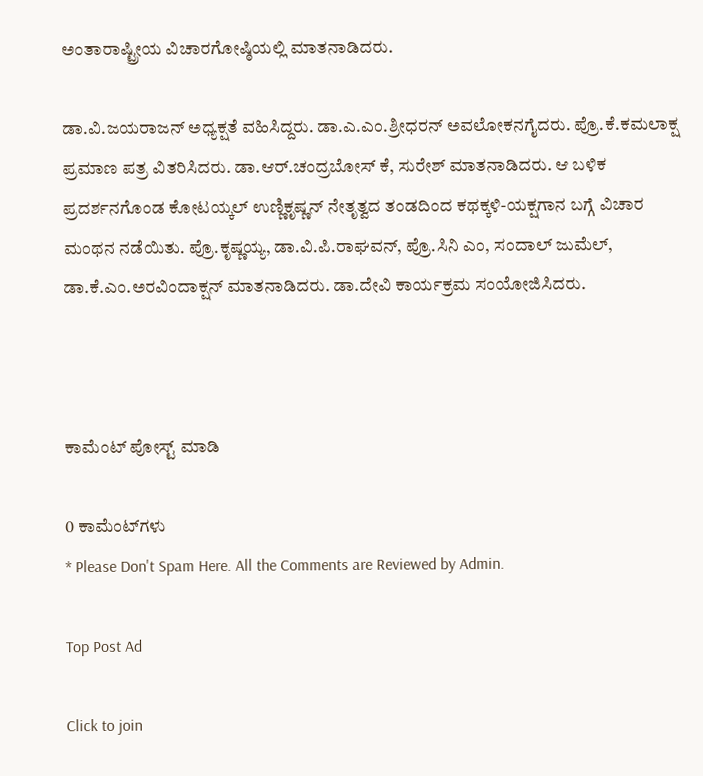ಅಂತಾರಾಷ್ಟ್ರೀಯ ವಿಚಾರಗೋಷ್ಠಿಯಲ್ಲಿ ಮಾತನಾಡಿದರು.

ಡಾ.ವಿ.ಜಯರಾಜನ್ ಅಧ್ಯಕ್ಷತೆ ವಹಿಸಿದ್ದರು. ಡಾ.ಎ.ಎಂ.ಶ್ರೀಧರನ್ ಅವಲೋಕನಗೈದರು. ಪ್ರೊ.ಕೆ.ಕಮಲಾಕ್ಷ  ಪ್ರಮಾಣ ಪತ್ರ ವಿತರಿಸಿದರು. ಡಾ.ಆರ್.ಚಂದ್ರಬೋಸ್ ಕೆ, ಸುರೇಶ್ ಮಾತನಾಡಿದರು. ಆ ಬಳಿಕ ಪ್ರದರ್ಶನಗೊಂಡ ಕೋಟಯ್ಕಲ್ ಉಣ್ಣಿಕೃಷ್ಣನ್ ನೇತೃತ್ವದ ತಂಡದಿಂದ ಕಥಕ್ಕಳಿ-ಯಕ್ಷಗಾನ ಬಗ್ಗೆ ವಿಚಾರ ಮಂಥನ ನಡೆಯಿತು. ಪ್ರೊ.ಕೃಷ್ಣಯ್ಯ, ಡಾ.ವಿ.ಪಿ.ರಾಘವನ್, ಪ್ರೊ.ಸಿನಿ ಎಂ, ಸಂದಾಲ್ ಜುಮೆಲ್, ಡಾ.ಕೆ.ಎಂ.ಅರವಿಂದಾಕ್ಷನ್ ಮಾತನಾಡಿದರು. ಡಾ.ದೇವಿ ಕಾರ್ಯಕ್ರಮ ಸಂಯೋಜಿಸಿದರು.



ಕಾಮೆಂಟ್‌‌ ಪೋಸ್ಟ್‌ ಮಾಡಿ

0 ಕಾಮೆಂಟ್‌ಗಳು
* Please Don't Spam Here. All the Comments are Reviewed by Admin.

Top Post Ad

Click to join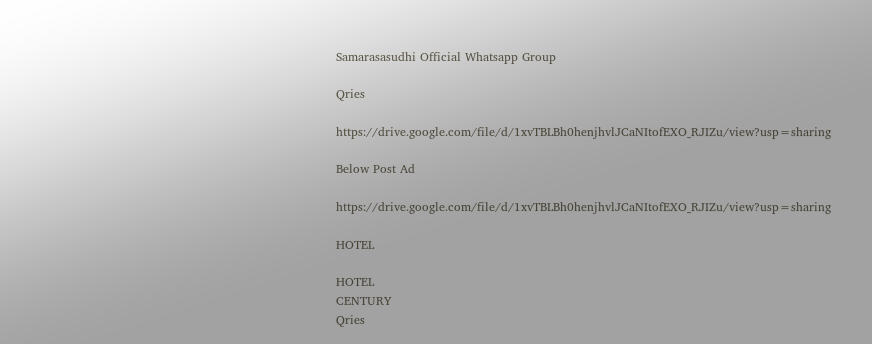Samarasasudhi Official Whatsapp Group

Qries

https://drive.google.com/file/d/1xvTBLBh0henjhvlJCaNItofEXO_RJIZu/view?usp=sharing

Below Post Ad

https://drive.google.com/file/d/1xvTBLBh0henjhvlJCaNItofEXO_RJIZu/view?usp=sharing

HOTEL

HOTEL
CENTURY
Qries